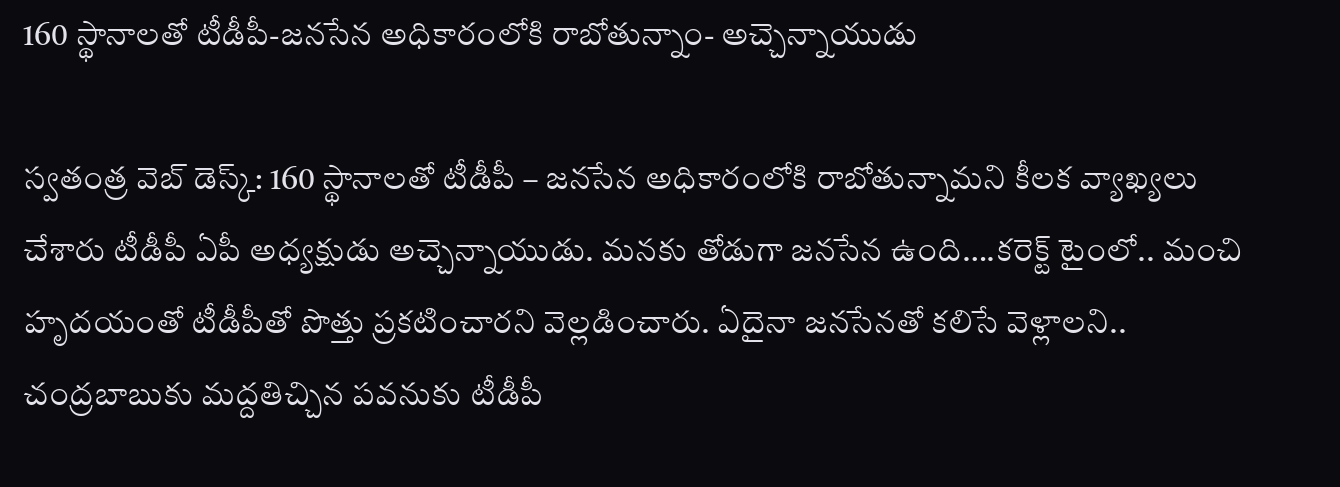160 స్థానాలతో టీడీపీ-జనసేన అధికారంలోకి రాబోతున్నాం- అచ్చెన్నాయుడు

స్వతంత్ర వెబ్ డెస్క్: 160 స్థానాలతో టీడీపీ – జనసేన అధికారంలోకి రాబోతున్నామని కీలక వ్యాఖ్యలు చేశారు టీడీపీ ఏపీ అధ్యక్షుడు అచ్చెన్నాయుడు. మనకు తోడుగా జనసేన ఉంది….కరెక్ట్ టైంలో.. మంచి హృదయంతో టీడీపీతో పొత్తు ప్రకటించారని వెల్లడించారు. ఏదైనా జనసేనతో కలిసే వెళ్లాలని.. చంద్రబాబుకు మద్దతిచ్చిన పవనుకు టీడీపీ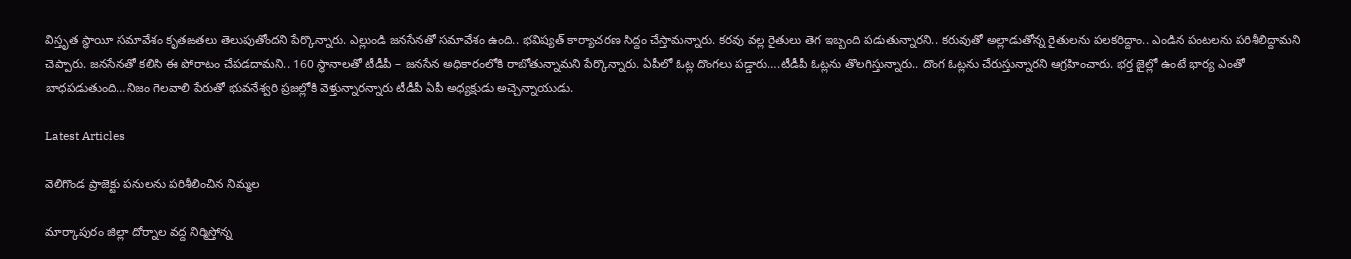విస్తృత స్థాయీ సమావేశం కృతఙతలు తెలుపుతోందని పేర్కొన్నారు. ఎల్లుండి జనసేనతో సమావేశం ఉంది.. భవిష్యత్ కార్యాచరణ సిద్దం చేస్తామన్నారు. కరవు వల్ల రైతులు తెగ ఇబ్బంది పడుతున్నారని.. కరువుతో అల్లాడుతోన్న రైతులను పలకరిద్దాం.. ఎండిన పంటలను పరిశీలిద్దామని చెప్పారు. జనసేనతో కలిసి ఈ పోరాటం చేపడదామని.. 160 స్థానాలతో టీడీపీ – జనసేన అధికారంలోకి రాబోతున్నామని పేర్కొన్నారు. ఏపీలో ఓట్ల దొంగలు పడ్డారు….టీడీపీ ఓట్లను తొలగిస్తున్నారు.. దొంగ ఓట్లను చేరుస్తున్నారని ఆగ్రహించారు. భర్త జైల్లో ఉంటే భార్య ఎంతో బాధపడుతుంది…నిజం గెలవాలి పేరుతో భువనేశ్వరి ప్రజల్లోకి వెళ్తున్నారన్నారు టీడీపీ ఏపీ అధ్యక్షుడు అచ్చెన్నాయుడు.

Latest Articles

వెలిగొండ ప్రాజెక్టు పనులను పరిశీలించిన నిమ్మల

మార్కాపురం జిల్లా దోర్నాల వద్ద నిర్మిస్తోన్న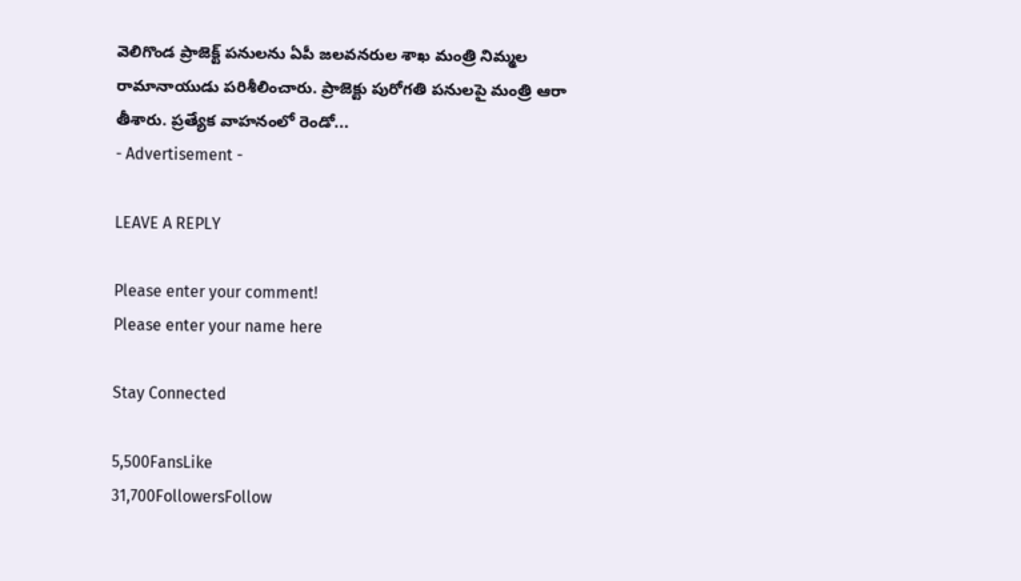వెలిగొండ ప్రాజెక్ట్ పనులను ఏపీ జలవనరుల శాఖ మంత్రి నిమ్మల రామానాయుడు పరిశీలించారు. ప్రాజెక్టు పురోగతి పనులపై మంత్రి ఆరా తీశారు. ప్రత్యేక వాహనంలో రెండో...
- Advertisement -

LEAVE A REPLY

Please enter your comment!
Please enter your name here

Stay Connected

5,500FansLike
31,700FollowersFollow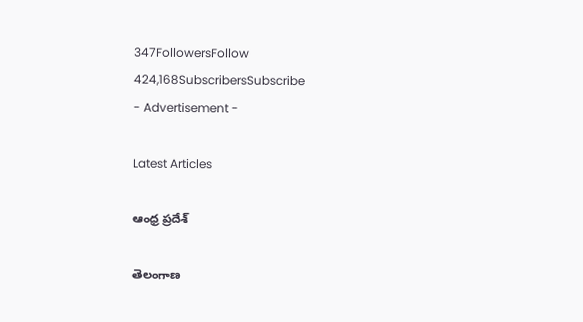347FollowersFollow
424,168SubscribersSubscribe
- Advertisement -

Latest Articles

ఆంధ్ర ప్రదేశ్

తెలంగాణ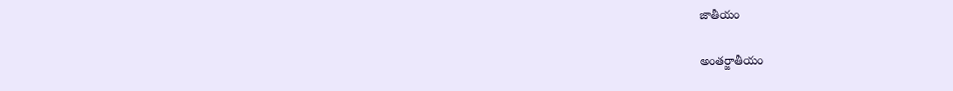జాతీయం

అంతర్జాతీయం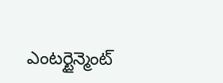ఎంటర్టైన్మెంట్